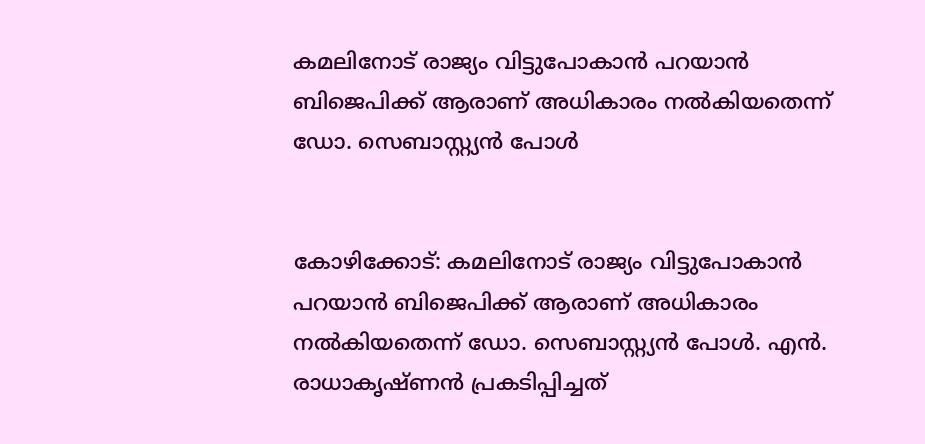കമലിനോട് രാജ്യം വിട്ടുപോകാന്‍ പറയാന്‍ ബിജെപിക്ക് ആരാണ് അധികാരം നല്‍കിയതെന്ന് ഡോ. സെബാസ്റ്റ്യന്‍ പോള്‍


കോഴിക്കോട്: കമലിനോട് രാജ്യം വിട്ടുപോകാന്‍ പറയാന്‍ ബിജെപിക്ക് ആരാണ് അധികാരം നല്‍കിയതെന്ന് ഡോ. സെബാസ്റ്റ്യന്‍ പോള്‍. എന്‍. രാധാകൃഷ്ണന്‍ പ്രകടിപ്പിച്ചത്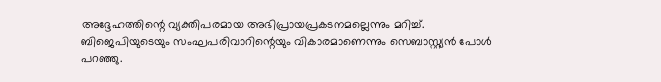അദ്ദേഹത്തിന്റെ വ്യക്തിപരമായ അഭിപ്രായപ്രകടനമല്ലെന്നും മറിച്ച്.
ബിജെപിയുടെയും സംഘപരിവാറിന്റെയും വികാരമാണെന്നും സെബാസ്റ്റ്യന്‍ പോള്‍ പറഞ്ഞു.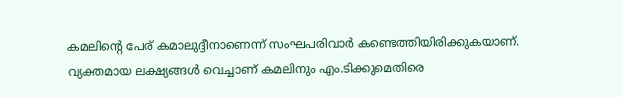കമലിന്റെ പേര് കമാലുദ്ദീനാണെന്ന് സംഘപരിവാര്‍ കണ്ടെത്തിയിരിക്കുകയാണ്. വ്യക്തമായ ലക്ഷ്യങ്ങള്‍ വെച്ചാണ് കമലിനും എം.ടിക്കുമെതിരെ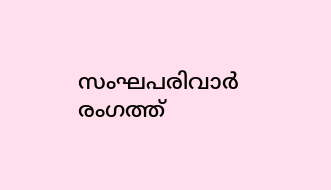സംഘപരിവാര്‍ രംഗത്ത്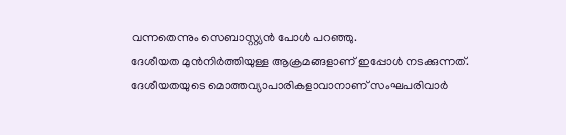വന്നതെന്നും സെബാസ്റ്റ്യന്‍ പോള്‍ പറഞ്ഞു.
ദേശീയത മുന്‍നിര്‍ത്തിയുള്ള ആക്രമങ്ങളാണ് ഇപ്പോള്‍ നടക്കുന്നത്. ദേശീയതയുടെ മൊത്തവ്യാപാരികളാവാനാണ് സംഘപരിവാര്‍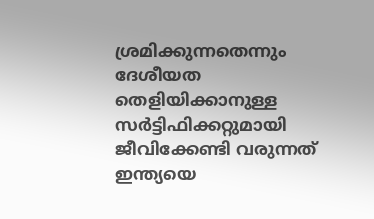ശ്രമിക്കുന്നതെന്നും ദേശീയത തെളിയിക്കാനുള്ള സര്‍ട്ടിഫിക്കറ്റുമായി ജീവിക്കേണ്ടി വരുന്നത് ഇന്ത്യയെ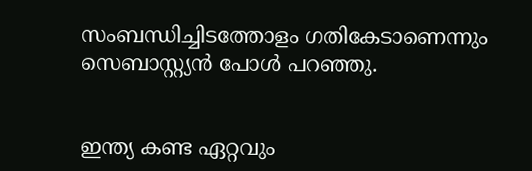സംബന്ധിച്ചിടത്തോളം ഗതികേടാണെന്നും സെബാസ്റ്റ്യന്‍ പോള്‍ പറഞ്ഞു.


ഇന്ത്യ കണ്ട ഏറ്റവും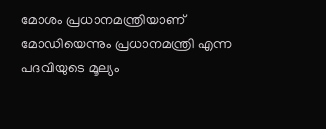മോശം പ്രധാനമന്ത്രിയാണ് മോഡിയെന്നും പ്രധാനമന്ത്രി എന്ന പദവിയുടെ മൂല്യം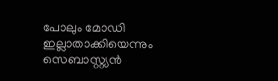പോലും മോഡി ഇല്ലാതാക്കിയെന്നും സെബാസ്റ്റ്യന്‍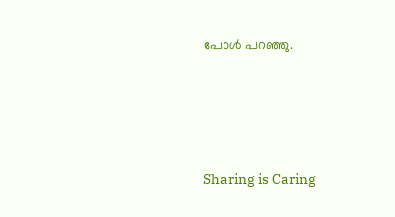പോള്‍ പറഞ്ഞു.




Sharing is Caring